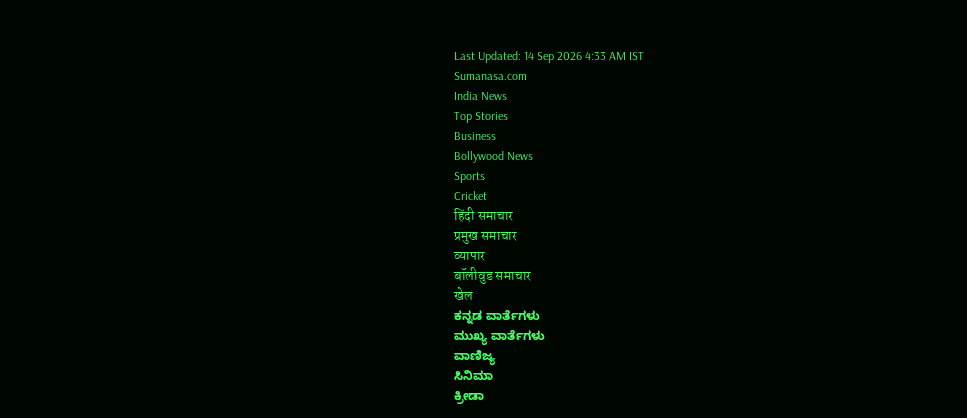Last Updated: 14 Sep 2026 4:33 AM IST
Sumanasa.com
India News
Top Stories
Business
Bollywood News
Sports
Cricket
हिंदी समाचार
प्रमुख समाचार
व्यापार
बॉलीवुड समाचार
खेल
ಕನ್ನಡ ವಾರ್ತೆಗಳು
ಮುಖ್ಯ ವಾರ್ತೆಗಳು
ವಾಣಿಜ್ಯ
ಸಿನಿಮಾ
ಕ್ರೀಡಾ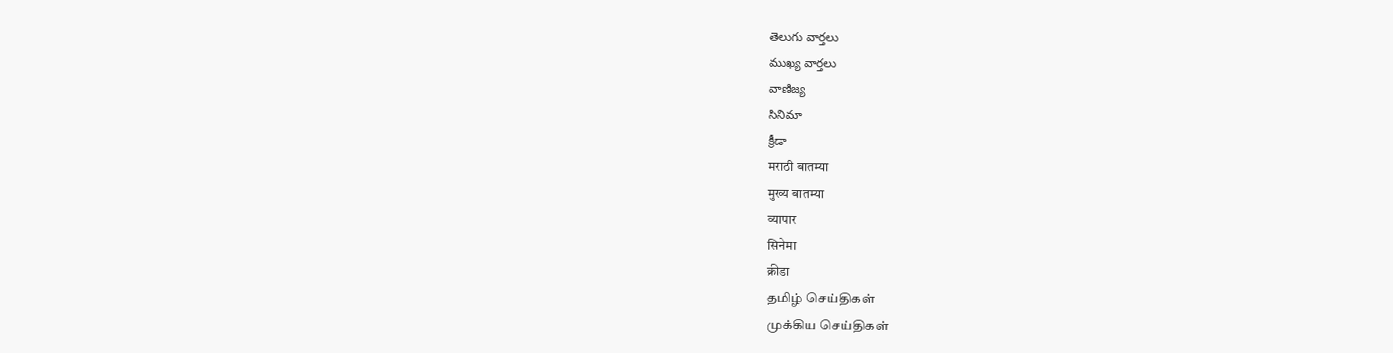తెలుగు వార్తలు
ముఖ్య వార్తలు
వాణిజ్య
సినిమా
క్రీడా
मराठी बातम्या
मुख्य बातम्या
व्यापार
सिनेमा
क्रीडा
தமிழ் செய்திகள்
முக்கிய செய்திகள்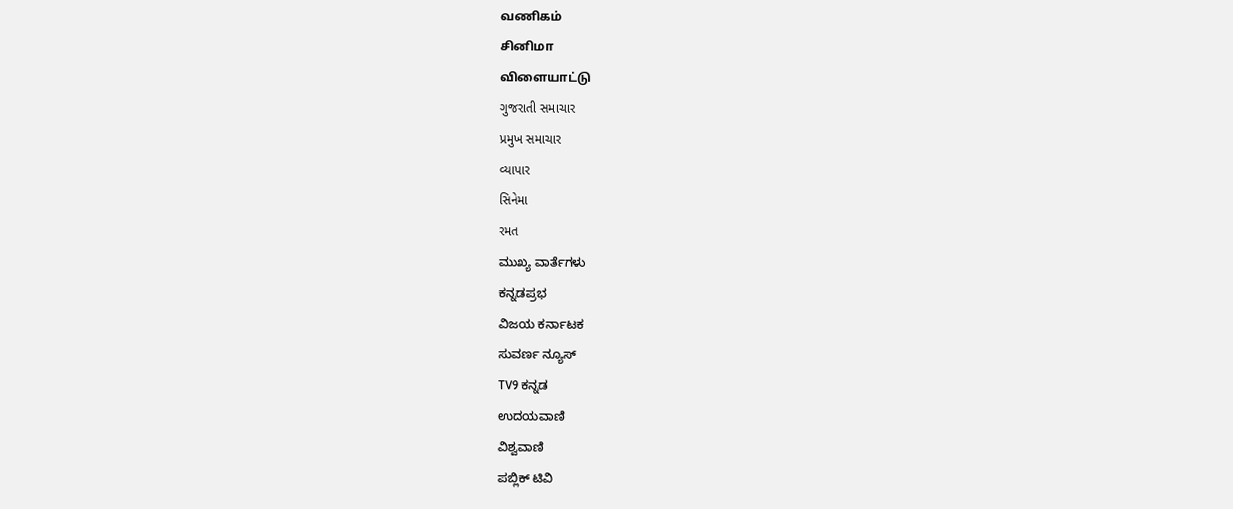வணிகம்
சினிமா
விளையாட்டு
ગુજરાતી સમાચાર
પ્રમુખ સમાચાર
વ્યાપાર
સિનેમા
રમત
ಮುಖ್ಯ ವಾರ್ತೆಗಳು
ಕನ್ನಡಪ್ರಭ
ವಿಜಯ ಕರ್ನಾಟಕ
ಸುವರ್ಣ ನ್ಯೂಸ್
TV9 ಕನ್ನಡ
ಉದಯವಾಣಿ
ವಿಶ್ವವಾಣಿ
ಪಬ್ಲಿಕ್ ಟಿವಿ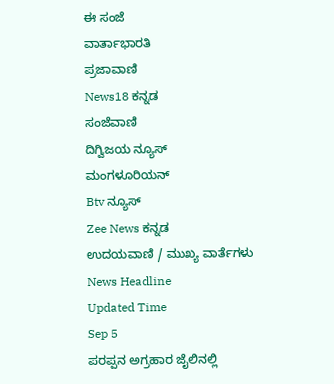ಈ ಸಂಜೆ
ವಾರ್ತಾಭಾರತಿ
ಪ್ರಜಾವಾಣಿ
News18 ಕನ್ನಡ
ಸಂಜೆವಾಣಿ
ದಿಗ್ವಿಜಯ ನ್ಯೂಸ್
ಮಂಗಳೂರಿಯನ್
Btv ನ್ಯೂಸ್
Zee News ಕನ್ನಡ
ಉದಯವಾಣಿ / ಮುಖ್ಯ ವಾರ್ತೆಗಳು
News Headline
Updated Time
Sep 5
ಪರಪ್ಪನ ಅಗ್ರಹಾರ ಜೈಲಿನಲ್ಲಿ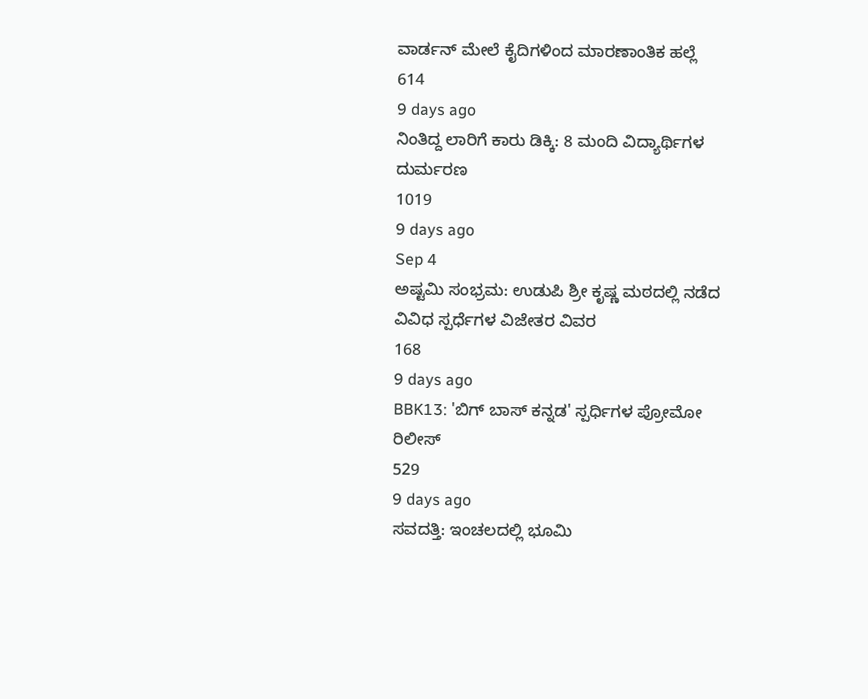ವಾರ್ಡನ್ ಮೇಲೆ ಕೈದಿಗಳಿಂದ ಮಾರಣಾಂತಿಕ ಹಲ್ಲೆ
614
9 days ago
ನಿಂತಿದ್ದ ಲಾರಿಗೆ ಕಾರು ಡಿಕ್ಕಿ: 8 ಮಂದಿ ವಿದ್ಯಾರ್ಥಿಗಳ ದುರ್ಮರಣ
1019
9 days ago
Sep 4
ಅಷ್ಟಮಿ ಸಂಭ್ರಮ: ಉಡುಪಿ ಶ್ರೀ ಕೃಷ್ಣ ಮಠದಲ್ಲಿ ನಡೆದ ವಿವಿಧ ಸ್ಪರ್ಧೆಗಳ ವಿಜೇತರ ವಿವರ
168
9 days ago
BBK13: 'ಬಿಗ್ ಬಾಸ್ ಕನ್ನಡ' ಸ್ಪರ್ಧಿಗಳ ಪ್ರೋಮೋ ರಿಲೀಸ್
529
9 days ago
ಸವದತ್ತಿ: ಇಂಚಲದಲ್ಲಿ ಭೂಮಿ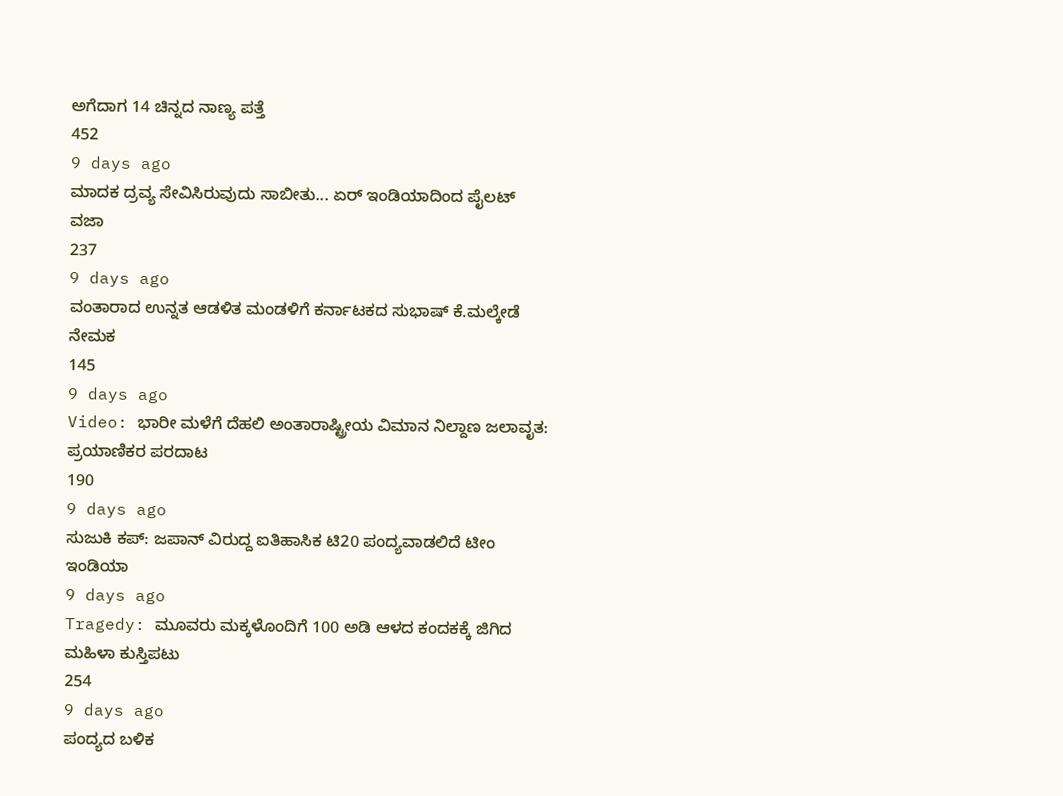ಅಗೆದಾಗ 14 ಚಿನ್ನದ ನಾಣ್ಯ ಪತ್ತೆ
452
9 days ago
ಮಾದಕ ದ್ರವ್ಯ ಸೇವಿಸಿರುವುದು ಸಾಬೀತು... ಏರ್ ಇಂಡಿಯಾದಿಂದ ಪೈಲಟ್ ವಜಾ
237
9 days ago
ವಂತಾರಾದ ಉನ್ನತ ಆಡಳಿತ ಮಂಡಳಿಗೆ ಕರ್ನಾಟಕದ ಸುಭಾಷ್ ಕೆ.ಮಲ್ಕೇಡೆ ನೇಮಕ
145
9 days ago
Video: ಭಾರೀ ಮಳೆಗೆ ದೆಹಲಿ ಅಂತಾರಾಷ್ಟ್ರೀಯ ವಿಮಾನ ನಿಲ್ದಾಣ ಜಲಾವೃತ: ಪ್ರಯಾಣಿಕರ ಪರದಾಟ
190
9 days ago
ಸುಜುಕಿ ಕಪ್: ಜಪಾನ್ ವಿರುದ್ದ ಐತಿಹಾಸಿಕ ಟಿ20 ಪಂದ್ಯವಾಡಲಿದೆ ಟೀಂ ಇಂಡಿಯಾ
9 days ago
Tragedy: ಮೂವರು ಮಕ್ಕಳೊಂದಿಗೆ 100 ಅಡಿ ಆಳದ ಕಂದಕಕ್ಕೆ ಜಿಗಿದ ಮಹಿಳಾ ಕುಸ್ತಿಪಟು
254
9 days ago
ಪಂದ್ಯದ ಬಳಿಕ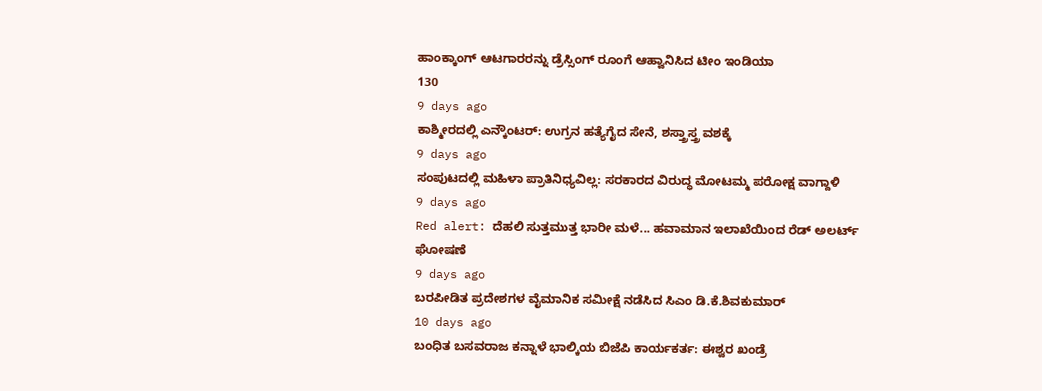ಹಾಂಕ್ಕಾಂಗ್ ಆಟಗಾರರನ್ನು ಡ್ರೆಸ್ಸಿಂಗ್ ರೂಂಗೆ ಆಹ್ವಾನಿಸಿದ ಟೀಂ ಇಂಡಿಯಾ
130
9 days ago
ಕಾಶ್ಮೀರದಲ್ಲಿ ಎನ್ಕೌಂಟರ್: ಉಗ್ರನ ಹತ್ಯೆಗೈದ ಸೇನೆ, ಶಸ್ತ್ರಾಸ್ತ್ರ ವಶಕ್ಕೆ
9 days ago
ಸಂಪುಟದಲ್ಲಿ ಮಹಿಳಾ ಪ್ರಾತಿನಿಧ್ಯವಿಲ್ಲ: ಸರಕಾರದ ವಿರುದ್ಧ ಮೋಟಮ್ಮ ಪರೋಕ್ಷ ವಾಗ್ದಾಳಿ
9 days ago
Red alert: ದೆಹಲಿ ಸುತ್ತಮುತ್ತ ಭಾರೀ ಮಳೆ... ಹವಾಮಾನ ಇಲಾಖೆಯಿಂದ ರೆಡ್ ಅಲರ್ಟ್ ಘೋಷಣೆ
9 days ago
ಬರಪೀಡಿತ ಪ್ರದೇಶಗಳ ವೈಮಾನಿಕ ಸಮೀಕ್ಷೆ ನಡೆಸಿದ ಸಿಎಂ ಡಿ.ಕೆ.ಶಿವಕುಮಾರ್
10 days ago
ಬಂಧಿತ ಬಸವರಾಜ ಕನ್ನಾಳೆ ಭಾಲ್ಕಿಯ ಬಿಜೆಪಿ ಕಾರ್ಯಕರ್ತ: ಈಶ್ವರ ಖಂಡ್ರೆ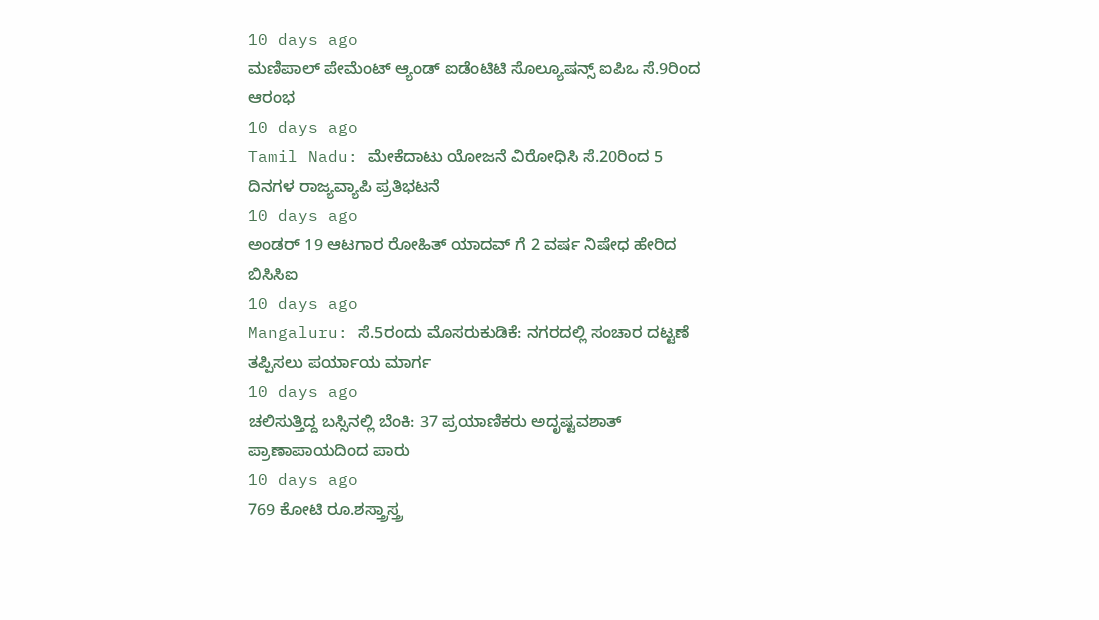10 days ago
ಮಣಿಪಾಲ್ ಪೇಮೆಂಟ್ ಆ್ಯಂಡ್ ಐಡೆಂಟಿಟಿ ಸೊಲ್ಯೂಷನ್ಸ್ ಐಪಿಒ ಸೆ.9ರಿಂದ ಆರಂಭ
10 days ago
Tamil Nadu: ಮೇಕೆದಾಟು ಯೋಜನೆ ವಿರೋಧಿಸಿ ಸೆ.20ರಿಂದ 5 ದಿನಗಳ ರಾಜ್ಯವ್ಯಾಪಿ ಪ್ರತಿಭಟನೆ
10 days ago
ಅಂಡರ್ 19 ಆಟಗಾರ ರೋಹಿತ್ ಯಾದವ್ ಗೆ 2 ವರ್ಷ ನಿಷೇಧ ಹೇರಿದ ಬಿಸಿಸಿಐ
10 days ago
Mangaluru: ಸೆ.5ರಂದು ಮೊಸರುಕುಡಿಕೆ: ನಗರದಲ್ಲಿ ಸಂಚಾರ ದಟ್ಟಣೆ ತಪ್ಪಿಸಲು ಪರ್ಯಾಯ ಮಾರ್ಗ
10 days ago
ಚಲಿಸುತ್ತಿದ್ದ ಬಸ್ಸಿನಲ್ಲಿ ಬೆಂಕಿ: 37 ಪ್ರಯಾಣಿಕರು ಅದೃಷ್ಟವಶಾತ್ ಪ್ರಾಣಾಪಾಯದಿಂದ ಪಾರು
10 days ago
769 ಕೋಟಿ ರೂ.ಶಸ್ತ್ರಾಸ್ತ್ರ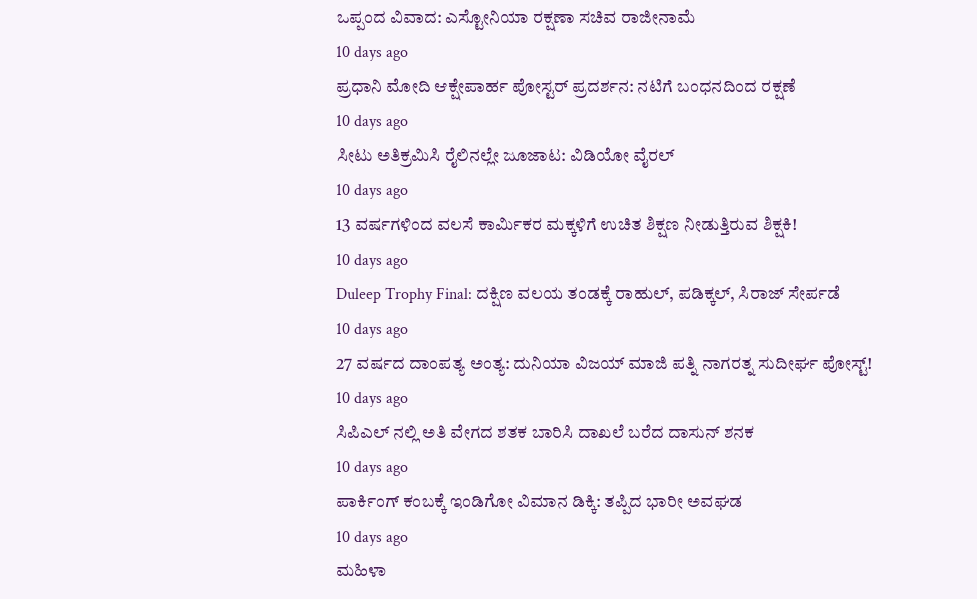ಒಪ್ಪಂದ ವಿವಾದ: ಎಸ್ಟೋನಿಯಾ ರಕ್ಷಣಾ ಸಚಿವ ರಾಜೀನಾಮೆ
10 days ago
ಪ್ರಧಾನಿ ಮೋದಿ ಆಕ್ಷೇಪಾರ್ಹ ಪೋಸ್ಟರ್ ಪ್ರದರ್ಶನ: ನಟಿಗೆ ಬಂಧನದಿಂದ ರಕ್ಷಣೆ
10 days ago
ಸೀಟು ಅತಿಕ್ರಮಿಸಿ ರೈಲಿನಲ್ಲೇ ಜೂಜಾಟ: ವಿಡಿಯೋ ವೈರಲ್
10 days ago
13 ವರ್ಷಗಳಿಂದ ವಲಸೆ ಕಾರ್ಮಿಕರ ಮಕ್ಕಳಿಗೆ ಉಚಿತ ಶಿಕ್ಷಣ ನೀಡುತ್ತಿರುವ ಶಿಕ್ಷಕಿ!
10 days ago
Duleep Trophy Final: ದಕ್ಷಿಣ ವಲಯ ತಂಡಕ್ಕೆ ರಾಹುಲ್, ಪಡಿಕ್ಕಲ್, ಸಿರಾಜ್ ಸೇರ್ಪಡೆ
10 days ago
27 ವರ್ಷದ ದಾಂಪತ್ಯ ಅಂತ್ಯ: ದುನಿಯಾ ವಿಜಯ್ ಮಾಜಿ ಪತ್ನಿ ನಾಗರತ್ನ ಸುದೀರ್ಘ ಪೋಸ್ಟ್!
10 days ago
ಸಿಪಿಎಲ್ ನಲ್ಲಿ ಅತಿ ವೇಗದ ಶತಕ ಬಾರಿಸಿ ದಾಖಲೆ ಬರೆದ ದಾಸುನ್ ಶನಕ
10 days ago
ಪಾರ್ಕಿಂಗ್ ಕಂಬಕ್ಕೆ ಇಂಡಿಗೋ ವಿಮಾನ ಡಿಕ್ಕಿ: ತಪ್ಪಿದ ಭಾರೀ ಅವಘಡ
10 days ago
ಮಹಿಳಾ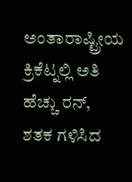ಅಂತಾರಾಷ್ಟ್ರೀಯ ಕ್ರಿಕೆಟ್ನಲ್ಲಿ ಅತಿ ಹೆಚ್ಚು ರನ್, ಶತಕ ಗಳಿಸಿದ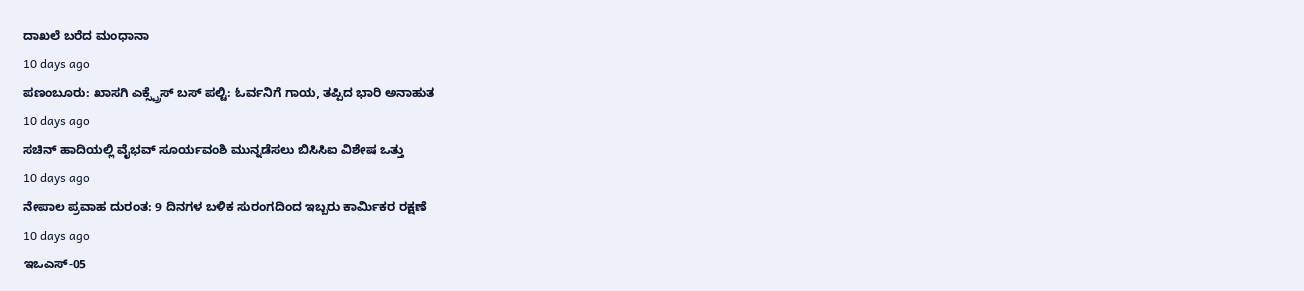ದಾಖಲೆ ಬರೆದ ಮಂಧಾನಾ
10 days ago
ಪಣಂಬೂರು: ಖಾಸಗಿ ಎಕ್ಸ್ಪ್ರೆಸ್ ಬಸ್ ಪಲ್ಟಿ: ಓರ್ವನಿಗೆ ಗಾಯ, ತಪ್ಪಿದ ಭಾರಿ ಅನಾಹುತ
10 days ago
ಸಚಿನ್ ಹಾದಿಯಲ್ಲಿ ವೈಭವ್ ಸೂರ್ಯವಂಶಿ ಮುನ್ನಡೆಸಲು ಬಿಸಿಸಿಐ ವಿಶೇಷ ಒತ್ತು
10 days ago
ನೇಪಾಲ ಪ್ರವಾಹ ದುರಂತ: 9 ದಿನಗಳ ಬಳಿಕ ಸುರಂಗದಿಂದ ಇಬ್ಬರು ಕಾರ್ಮಿಕರ ರಕ್ಷಣೆ
10 days ago
ಇಒಎಸ್-05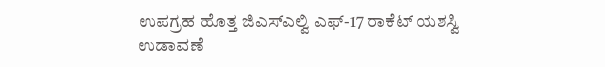ಉಪಗ್ರಹ ಹೊತ್ತ ಜಿಎಸ್ಎಲ್ವಿ ಎಫ್-17 ರಾಕೆಟ್ ಯಶಸ್ವಿ ಉಡಾವಣೆ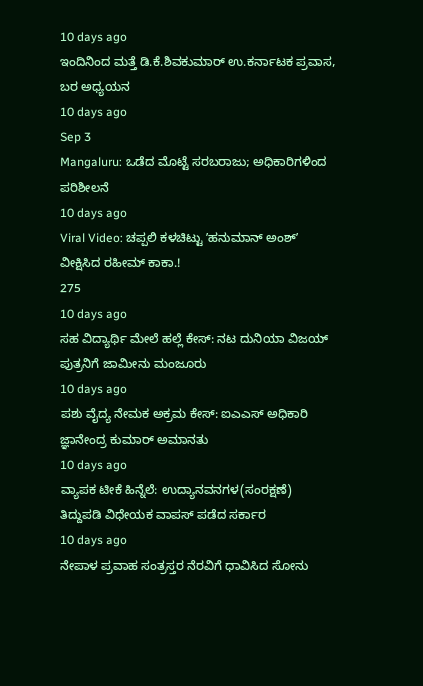10 days ago
ಇಂದಿನಿಂದ ಮತ್ತೆ ಡಿ.ಕೆ.ಶಿವಕುಮಾರ್ ಉ.ಕರ್ನಾಟಕ ಪ್ರವಾಸ, ಬರ ಅಧ್ಯಯನ
10 days ago
Sep 3
Mangaluru: ಒಡೆದ ಮೊಟ್ಟೆ ಸರಬರಾಜು; ಅಧಿಕಾರಿಗಳಿಂದ ಪರಿಶೀಲನೆ
10 days ago
Viral Video: ಚಪ್ಪಲಿ ಕಳಚಿಟ್ಟು ʼಹನುಮಾನ್ ಅಂಶ್ʼ ವೀಕ್ಷಿಸಿದ ರಹೀಮ್ ಕಾಕಾ.!
275
10 days ago
ಸಹ ವಿದ್ಯಾರ್ಥಿ ಮೇಲೆ ಹಲ್ಲೆ ಕೇಸ್: ನಟ ದುನಿಯಾ ವಿಜಯ್ ಪುತ್ರನಿಗೆ ಜಾಮೀನು ಮಂಜೂರು
10 days ago
ಪಶು ವೈದ್ಯ ನೇಮಕ ಅಕ್ರಮ ಕೇಸ್: ಐಎಎಸ್ ಅಧಿಕಾರಿ ಜ್ಞಾನೇಂದ್ರ ಕುಮಾರ್ ಅಮಾನತು
10 days ago
ವ್ಯಾಪಕ ಟೀಕೆ ಹಿನ್ನೆಲೆ: ಉದ್ಯಾನವನಗಳ(ಸಂರಕ್ಷಣೆ) ತಿದ್ದುಪಡಿ ವಿಧೇಯಕ ವಾಪಸ್ ಪಡೆದ ಸರ್ಕಾರ
10 days ago
ನೇಪಾಳ ಪ್ರವಾಹ ಸಂತ್ರಸ್ತರ ನೆರವಿಗೆ ಧಾವಿಸಿದ ಸೋನು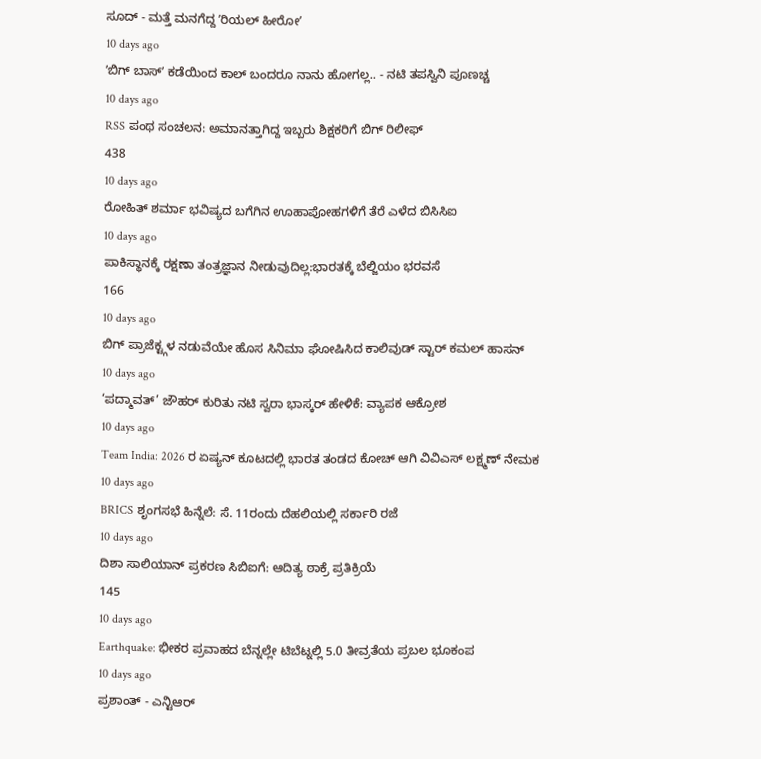ಸೂದ್ - ಮತ್ತೆ ಮನಗೆದ್ದ ʼರಿಯಲ್ ಹೀರೋʼ
10 days ago
ʼಬಿಗ್ ಬಾಸ್ʼ ಕಡೆಯಿಂದ ಕಾಲ್ ಬಂದರೂ ನಾನು ಹೋಗಲ್ಲ.. - ನಟಿ ತಪಸ್ವಿನಿ ಪೂಣಚ್ಚ
10 days ago
RSS ಪಂಥ ಸಂಚಲನ: ಅಮಾನತ್ತಾಗಿದ್ದ ಇಬ್ಬರು ಶಿಕ್ಷಕರಿಗೆ ಬಿಗ್ ರಿಲೀಫ್
438
10 days ago
ರೋಹಿತ್ ಶರ್ಮಾ ಭವಿಷ್ಯದ ಬಗೆಗಿನ ಊಹಾಪೋಹಗಳಿಗೆ ತೆರೆ ಎಳೆದ ಬಿಸಿಸಿಐ
10 days ago
ಪಾಕಿಸ್ಥಾನಕ್ಕೆ ರಕ್ಷಣಾ ತಂತ್ರಜ್ಞಾನ ನೀಡುವುದಿಲ್ಲ:ಭಾರತಕ್ಕೆ ಬೆಲ್ಜಿಯಂ ಭರವಸೆ
166
10 days ago
ಬಿಗ್ ಪ್ರಾಜೆಕ್ಟ್ಗಳ ನಡುವೆಯೇ ಹೊಸ ಸಿನಿಮಾ ಘೋಷಿಸಿದ ಕಾಲಿವುಡ್ ಸ್ಟಾರ್ ಕಮಲ್ ಹಾಸನ್
10 days ago
‘ಪದ್ಮಾವತ್’ ಜೌಹರ್ ಕುರಿತು ನಟಿ ಸ್ವರಾ ಭಾಸ್ಕರ್ ಹೇಳಿಕೆ: ವ್ಯಾಪಕ ಆಕ್ರೋಶ
10 days ago
Team India: 2026 ರ ಏಷ್ಯನ್ ಕೂಟದಲ್ಲಿ ಭಾರತ ತಂಡದ ಕೋಚ್ ಆಗಿ ವಿವಿಎಸ್ ಲಕ್ಷ್ಮಣ್ ನೇಮಕ
10 days ago
BRICS ಶೃಂಗಸಭೆ ಹಿನ್ನೆಲೆ: ಸೆ. 11ರಂದು ದೆಹಲಿಯಲ್ಲಿ ಸರ್ಕಾರಿ ರಜೆ
10 days ago
ದಿಶಾ ಸಾಲಿಯಾನ್ ಪ್ರಕರಣ ಸಿಬಿಐಗೆ: ಆದಿತ್ಯ ಠಾಕ್ರೆ ಪ್ರತಿಕ್ರಿಯೆ
145
10 days ago
Earthquake: ಭೀಕರ ಪ್ರವಾಹದ ಬೆನ್ನಲ್ಲೇ ಟಿಬೆಟ್ನಲ್ಲಿ 5.0 ತೀವ್ರತೆಯ ಪ್ರಬಲ ಭೂಕಂಪ
10 days ago
ಪ್ರಶಾಂತ್ - ಎನ್ಟಿಆರ್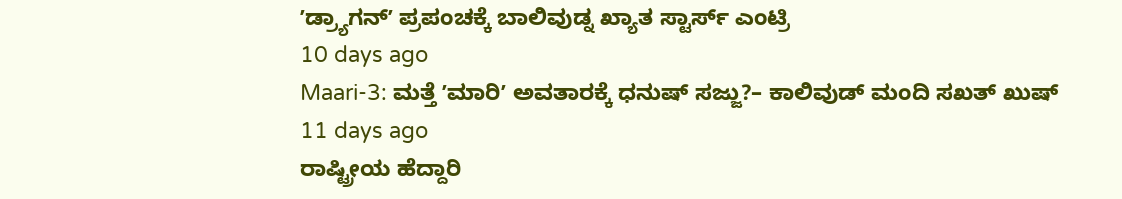ʼಡ್ರ್ಯಾಗನ್ʼ ಪ್ರಪಂಚಕ್ಕೆ ಬಾಲಿವುಡ್ನ ಖ್ಯಾತ ಸ್ಟಾರ್ಸ್ ಎಂಟ್ರಿ
10 days ago
Maari-3: ಮತ್ತೆ ʼಮಾರಿʼ ಅವತಾರಕ್ಕೆ ಧನುಷ್ ಸಜ್ಜು?– ಕಾಲಿವುಡ್ ಮಂದಿ ಸಖತ್ ಖುಷ್
11 days ago
ರಾಷ್ಟ್ರೀಯ ಹೆದ್ದಾರಿ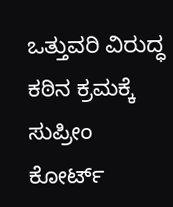ಒತ್ತುವರಿ ವಿರುದ್ಧ ಕಠಿನ ಕ್ರಮಕ್ಕೆ ಸುಪ್ರೀಂ ಕೋರ್ಟ್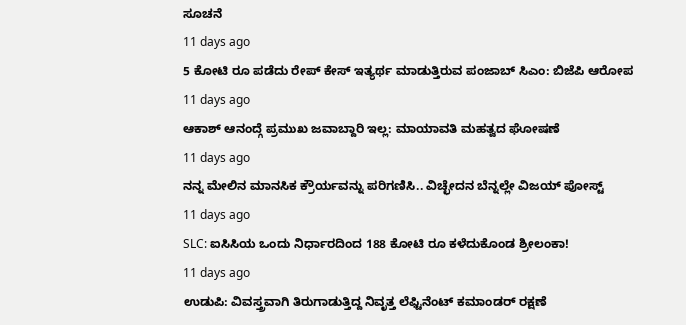ಸೂಚನೆ
11 days ago
5 ಕೋಟಿ ರೂ ಪಡೆದು ರೇಪ್ ಕೇಸ್ ಇತ್ಯರ್ಥ ಮಾಡುತ್ತಿರುವ ಪಂಜಾಬ್ ಸಿಎಂ: ಬಿಜೆಪಿ ಆರೋಪ
11 days ago
ಆಕಾಶ್ ಆನಂದ್ಗೆ ಪ್ರಮುಖ ಜವಾಬ್ದಾರಿ ಇಲ್ಲ: ಮಾಯಾವತಿ ಮಹತ್ವದ ಘೋಷಣೆ
11 days ago
ನನ್ನ ಮೇಲಿನ ಮಾನಸಿಕ ಕ್ರೌರ್ಯವನ್ನು ಪರಿಗಣಿಸಿ.. ವಿಚ್ಛೇದನ ಬೆನ್ನಲ್ಲೇ ವಿಜಯ್ ಪೋಸ್ಟ್
11 days ago
SLC: ಐಸಿಸಿಯ ಒಂದು ನಿರ್ಧಾರದಿಂದ 188 ಕೋಟಿ ರೂ ಕಳೆದುಕೊಂಡ ಶ್ರೀಲಂಕಾ!
11 days ago
ಉಡುಪಿ: ವಿವಸ್ತ್ರವಾಗಿ ತಿರುಗಾಡುತ್ತಿದ್ದ ನಿವೃತ್ತ ಲೆಫ್ಟಿನೆಂಟ್ ಕಮಾಂಡರ್ ರಕ್ಷಣೆ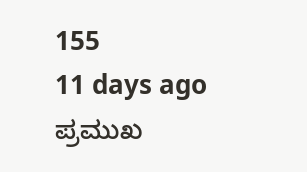155
11 days ago
ಪ್ರಮುಖ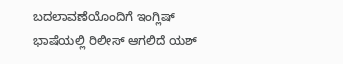ಬದಲಾವಣೆಯೊಂದಿಗೆ ಇಂಗ್ಲಿಷ್ ಭಾಷೆಯಲ್ಲಿ ರಿಲೀಸ್ ಆಗಲಿದೆ ಯಶ್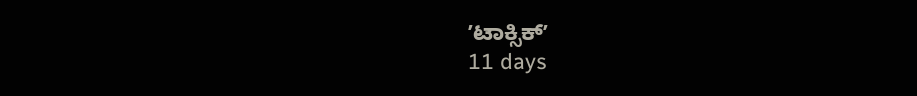ʼಟಾಕ್ಸಿಕ್ʼ
11 days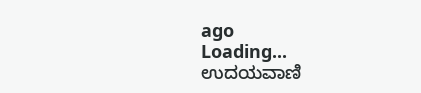ago
Loading...
ಉದಯವಾಣಿ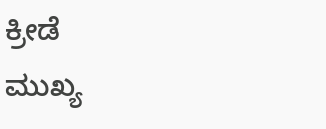ಕ್ರೀಡೆ
ಮುಖ್ಯ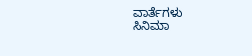ವಾರ್ತೆಗಳು
ಸಿನಿಮಾ